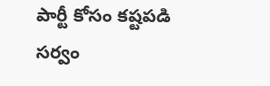పార్టీ కోసం కష్టపడి సర్వం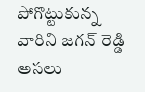పోగొట్టుకున్న వారిని జగన్ రెడ్డి అసలు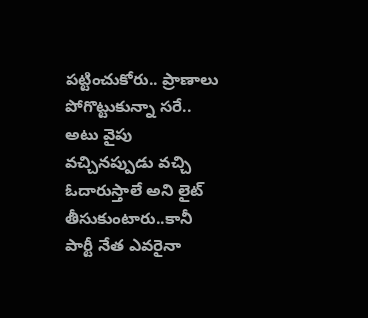పట్టించుకోరు.. ప్రాణాలు పోగొట్టుకున్నా సరే.. అటు వైపు వచ్చినప్పుడు వచ్చి ఓదారుస్తాలే అని లైట్ తీసుకుంటారు..కానీ పార్టీ నేత ఎవరైనా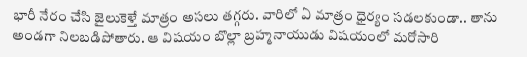భారీ నేరం చేసి జైలుకెళ్తే మాత్రం అసలు తగ్గరు. వారిలో ఏ మాత్రం ధైర్యం సడలకుండా.. తాను అండగా నిలబడిపోతారు. ఆ విషయం బొల్లా బ్రహ్మనాయుడు విషయంలో మరోసారి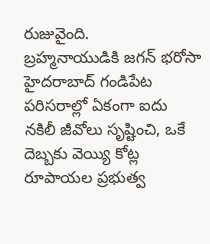రుజువైంది.
బ్రహ్మనాయుడికి జగన్ భరోసా
హైదరాబాద్ గండిపేట పరిసరాల్లో ఏకంగా ఐదు నకిలీ జీవోలు సృష్టించి, ఒకే దెబ్బకు వెయ్యి కోట్ల రూపాయల ప్రభుత్వ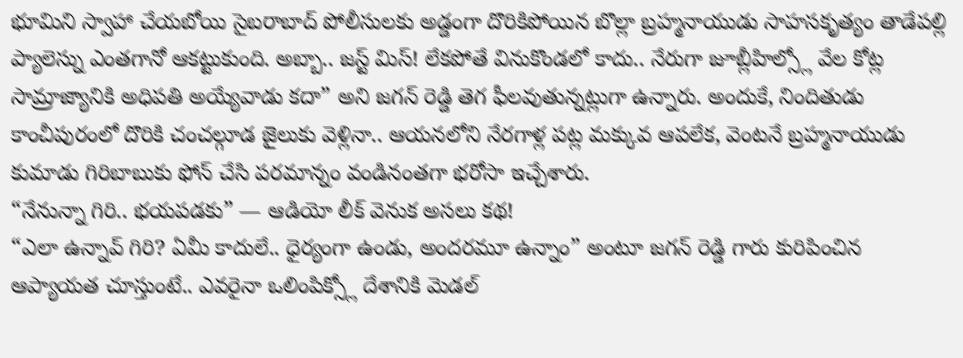భూమిని స్వాహా చేయబోయి సైబరాబాద్ పోలీసులకు అడ్డంగా దొరికిపోయిన బొల్లా బ్రహ్మనాయుడు సాహసకృత్యం తాడేపల్లి ప్యాలెస్ను ఎంతగానో ఆకట్టుకుంది. అబ్బా.. జస్ట్ మిస్! లేకపోతే వినుకొండలో కాదు.. నేరుగా జూబ్లీహిల్స్లో వేల కోట్ల సామ్రాజ్యానికి అధిపతి అయ్యేవాడు కదా” అని జగన్ రెడ్డి తెగ ఫీలవుతున్నట్లుగా ఉన్నారు. అందుకే, నిందితుడు కాంచీపురంలో దొరికి చంచల్గూడ జైలుకు వెళ్లినా.. ఆయనలోని నేరగాళ్ల పట్ల మక్కువ ఆపలేక, వెంటనే బ్రహ్మనాయుడు కుమాడు గిరిబాబుకు ఫోన్ చేసి పరమాన్నం వండినంతగా భరోసా ఇచ్చేశారు.
“నేనున్నా గిరి.. భయపడకు” — ఆడియో లీక్ వెనుక అసలు కథ!
“ఎలా ఉన్నావ్ గిరి? ఏమీ కాదులే.. ధైర్యంగా ఉండు, అందరమూ ఉన్నాం” అంటూ జగన్ రెడ్డి గారు కురిపించిన ఆప్యాయత చూస్తుంటే.. ఎవరైనా ఒలింపిక్స్లో దేశానికి మెడల్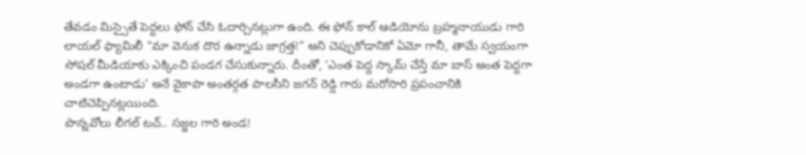తేవడం మిస్సైతే పెద్దలు ఫోన్ చేసి ఓదార్చినట్లుగా ఉంది. ఈ ఫోన్ కాల్ ఆడియోను బ్రహ్మనాయుడు గారి లాయల్ ఫ్యామిలీ “మా వెనుక దొర ఉన్నాడు జాగ్రత్త!” అని చెప్పుకోడానికో ఏమో గానీ, తామే స్వయంగా సోషల్ మీడియాకు ఎక్కించి పండగ చేసుకున్నారు. దీంతో, ‘ఎంత పెద్ద స్కామ్ చేస్తే మా బాస్ అంత పెద్దగా అండగా ఉంటాడు’ అనే వైకాపా అంతర్గత పాలసీని జగన్ రెడ్డి గారు మరోసారి ప్రపంచానికి చాటిచెప్పినట్లయింది.
పొన్నవోలు లీగల్ టచ్.. సజ్జల గారి అండ!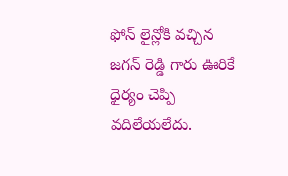ఫోన్ లైన్లోకి వచ్చిన జగన్ రెడ్డి గారు ఊరికే ధైర్యం చెప్పి వదిలేయలేదు.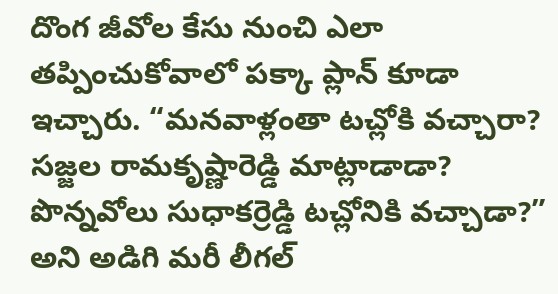దొంగ జీవోల కేసు నుంచి ఎలా తప్పించుకోవాలో పక్కా ప్లాన్ కూడా ఇచ్చారు. “మనవాళ్లంతా టచ్లోకి వచ్చారా? సజ్జల రామకృష్ణారెడ్డి మాట్లాడాడా? పొన్నవోలు సుధాకర్రెడ్డి టచ్లోనికి వచ్చాడా?” అని అడిగి మరీ లీగల్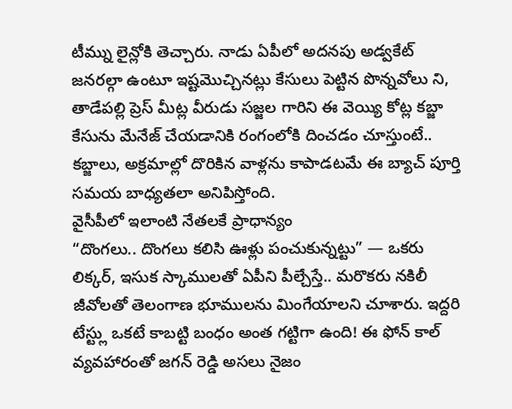టీమ్ను లైన్లోకి తెచ్చారు. నాడు ఏపీలో అదనపు అడ్వకేట్ జనరల్గా ఉంటూ ఇష్టమొచ్చినట్లు కేసులు పెట్టిన పొన్నవోలు ని, తాడేపల్లి ప్రెస్ మీట్ల వీరుడు సజ్జల గారిని ఈ వెయ్యి కోట్ల కబ్జా కేసును మేనేజ్ చేయడానికి రంగంలోకి దించడం చూస్తుంటే.. కబ్జాలు, అక్రమాల్లో దొరికిన వాళ్లను కాపాడటమే ఈ బ్యాచ్ పూర్తి సమయ బాధ్యతలా అనిపిస్తోంది.
వైసీపీలో ఇలాంటి నేతలకే ప్రాధాన్యం
“దొంగలు.. దొంగలు కలిసి ఊళ్లు పంచుకున్నట్టు” — ఒకరు లిక్కర్, ఇసుక స్కాములతో ఏపీని పీల్చేస్తే.. మరొకరు నకిలీ జీవోలతో తెలంగాణ భూములను మింగేయాలని చూశారు. ఇద్దరి టేస్ట్లు ఒకటే కాబట్టి బంధం అంత గట్టిగా ఉంది! ఈ ఫోన్ కాల్ వ్యవహారంతో జగన్ రెడ్డి అసలు నైజం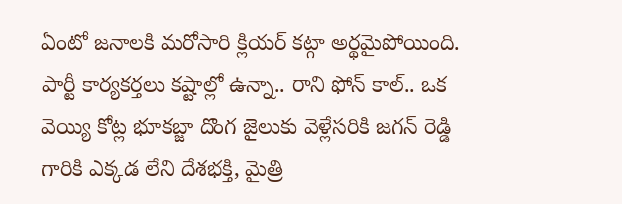ఏంటో జనాలకి మరోసారి క్లియర్ కట్గా అర్థమైపోయింది. పార్టీ కార్యకర్తలు కష్టాల్లో ఉన్నా.. రాని ఫోన్ కాల్.. ఒక వెయ్యి కోట్ల భూకబ్జా దొంగ జైలుకు వెళ్లేసరికి జగన్ రెడ్డి గారికి ఎక్కడ లేని దేశభక్తి, మైత్రి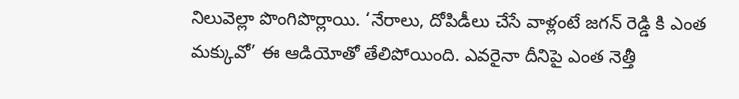నిలువెల్లా పొంగిపొర్లాయి. ‘నేరాలు, దోపిడీలు చేసే వాళ్లంటే జగన్ రెడ్డి కి ఎంత మక్కువో’ ఈ ఆడియోతో తేలిపోయింది. ఎవరైనా దీనిపై ఎంత నెత్తీ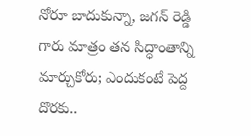నోరూ బాదుకున్నా, జగన్ రెడ్డి గారు మాత్రం తన సిద్ధాంతాన్ని మార్చుకోరు; ఎందుకంటే పెద్ద దొరకు..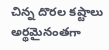చిన్న దొరల కష్టాలు అర్థమైనంతగా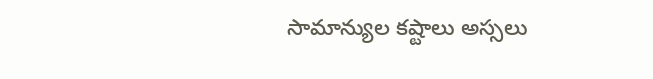సామాన్యుల కష్టాలు అస్సలు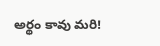అర్థం కావు మరి!